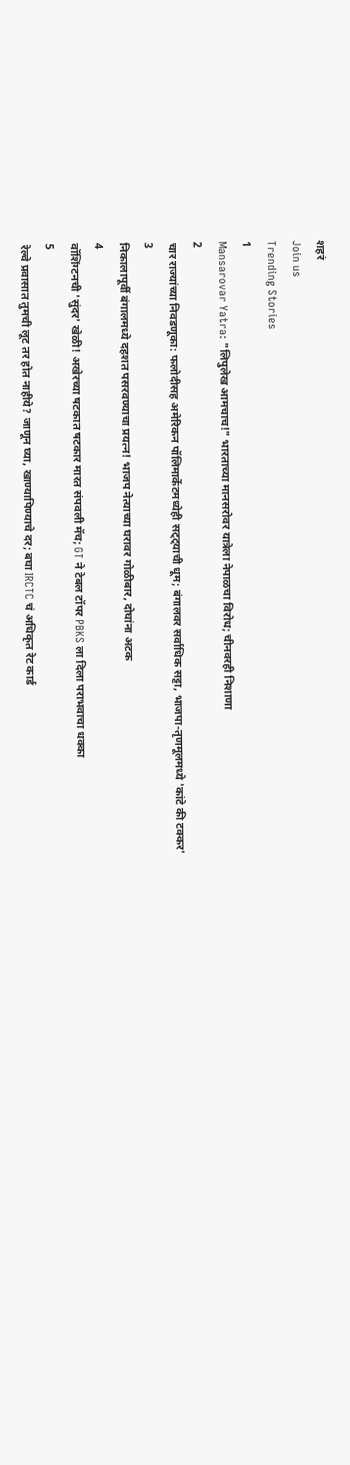शहरं
Join us
Trending Stories
1
Mansarovar Yatra: "लिपुलेख आमचाच!" भारताच्या मानसरोवर यात्रेला नेपाळचा विरोध; चीनवरही निशाणा
2
चार राज्यांच्या निवडणूका: फलोदीसह अमेरिकन पॉलिमार्केटमध्येही सट्ट्याची धूम; बंगालवर सर्वाधिक सट्टा, भाजपा-तृणमूलमध्ये 'कांटे की टक्कर'
3
निकालापूर्वी बंगालमध्ये दहशत पसरवण्याचा प्रयत्न! भाजप नेत्याच्या घरावर गोळीबार, दोघांना अटक
4
वॉशिंग्टनची 'सुंदर' खेळी! अखेरच्या षटकात षटकार मारत संपवली मॅच; GT ने टेबल टॉपर PBKS ला दिला पराभवाचा धक्का
5
रेल्वे प्रवासात तुमची लूट तर होत नाहीये? जाणून घ्या, खाण्यापिण्याचे दर; बघा IRCTC चं अधिकृत रेट कार्ड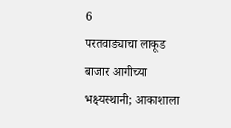6
परतवाड्याचा लाकूड बाजार आगीच्या भक्ष्यस्थानी; आकाशाला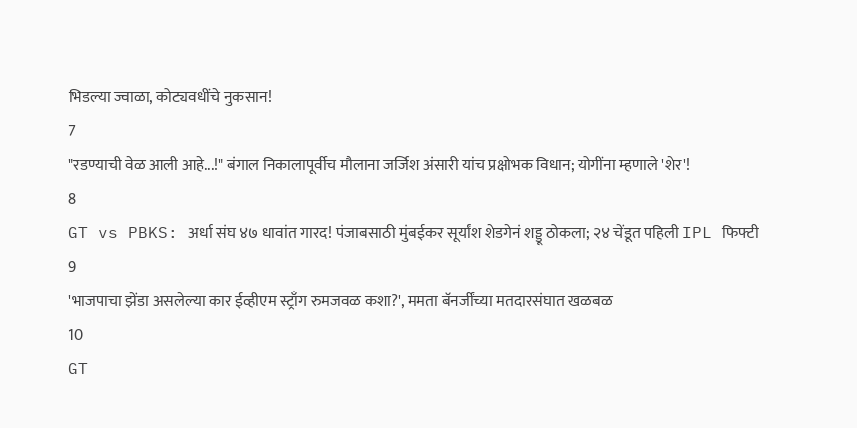भिडल्या ज्वाळा, कोट्यवधींचे नुकसान!
7
"रडण्याची वेळ आली आहे...!" बंगाल निकालापूर्वीच मौलाना जर्जिश अंसारी यांच प्रक्षोभक विधान; योगींना म्हणाले 'शेर'!
8
GT vs PBKS: अर्धा संघ ४७ धावांत गारद! पंजाबसाठी मुंबईकर सूर्यांश शेडगेनं शड्डू ठोकला; २४ चेंडूत पहिली IPL फिफ्टी
9
'भाजपाचा झेंडा असलेल्या कार ईव्हीएम स्ट्राँग रुमजवळ कशा?', ममता बॅनर्जींच्या मतदारसंघात खळबळ
10
GT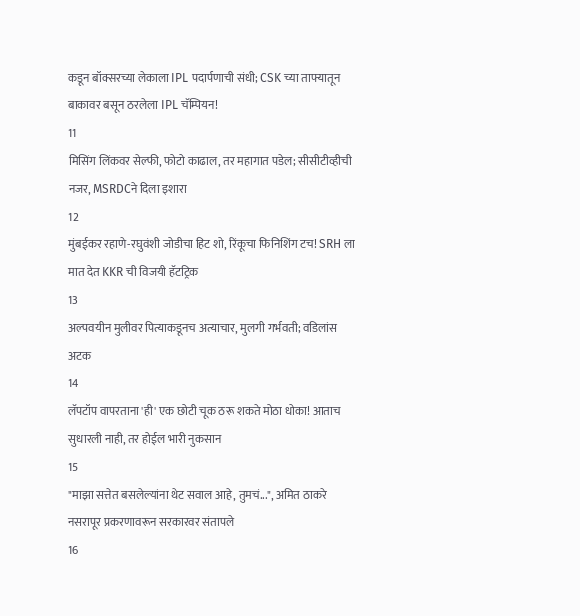कडून बॉक्सरच्या लेकाला IPL पदार्पणाची संधी; CSK च्या ताफ्यातून बाकावर बसून ठरलेला IPL चॅम्पियन!
11
मिसिंग लिंकवर सेल्फी, फोटो काढाल, तर महागात पडेल; सीसीटीव्हीची नजर, MSRDCने दिला इशारा
12
मुंबईकर रहाणे-रघुवंशी जोडीचा हिट शो, रिंकूचा फिनिशिंग टच! SRH ला मात देत KKR ची विजयी हॅटट्रिक
13
अल्पवयीन मुलीवर पित्याकडूनच अत्याचार, मुलगी गर्भवती; वडिलांस अटक
14
लॅपटॉप वापरताना 'ही' एक छोटी चूक ठरू शकते मोठा धोका! आताच सुधारली नाही, तर होईल भारी नुकसान
15
"माझा सत्तेत बसलेल्यांना थेट सवाल आहे, तुमचं...", अमित ठाकरे नसरापूर प्रकरणावरून सरकारवर संतापले
16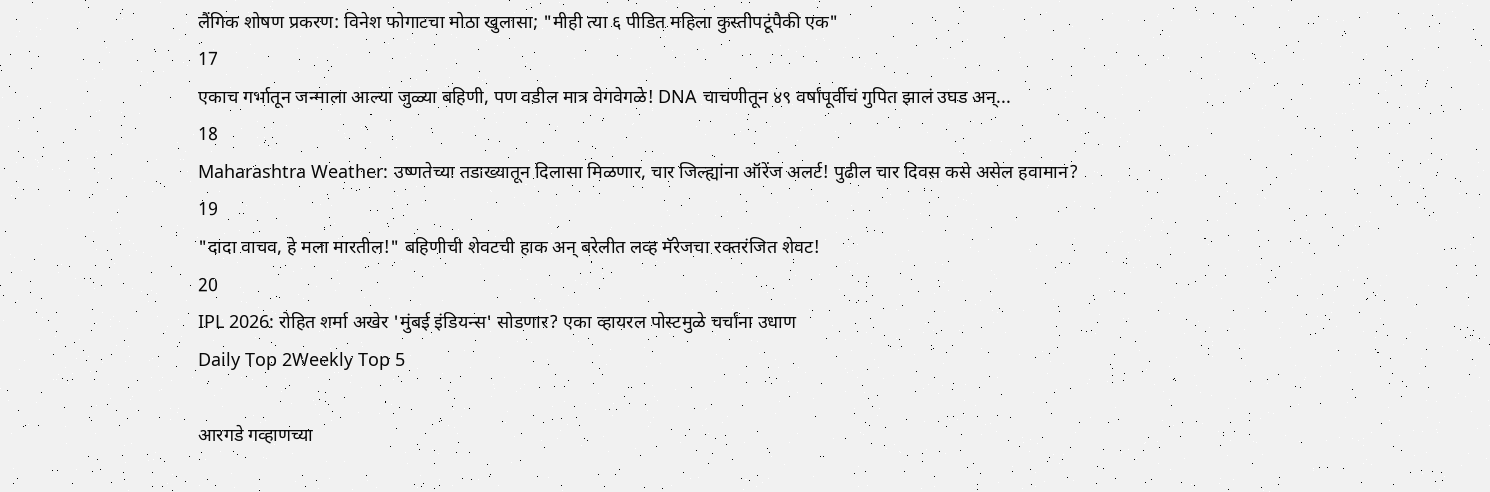लैंगिक शोषण प्रकरण: विनेश फोगाटचा मोठा खुलासा; "मीही त्या ६ पीडित महिला कुस्तीपटूंपैकी एक"
17
एकाच गर्भातून जन्माला आल्या जुळ्या बहिणी, पण वडील मात्र वेगवेगळे! DNA चाचणीतून ४९ वर्षांपूर्वीचं गुपित झालं उघड अन्...
18
Maharashtra Weather: उष्णतेच्या तडाख्यातून दिलासा मिळणार, चार जिल्ह्यांना ऑरेंज अलर्ट! पुढील चार दिवस कसे असेल हवामान?
19
"दादा वाचव, हे मला मारतील!" बहिणीची शेवटची हाक अन् बरेलीत लव्ह मॅरेजचा रक्तरंजित शेवट!
20
IPL 2026: रोहित शर्मा अखेर 'मुंबई इंडियन्स' सोडणार? एका व्हायरल पोस्टमुळे चर्चांना उधाण
Daily Top 2Weekly Top 5

आरगडे गव्हाणच्या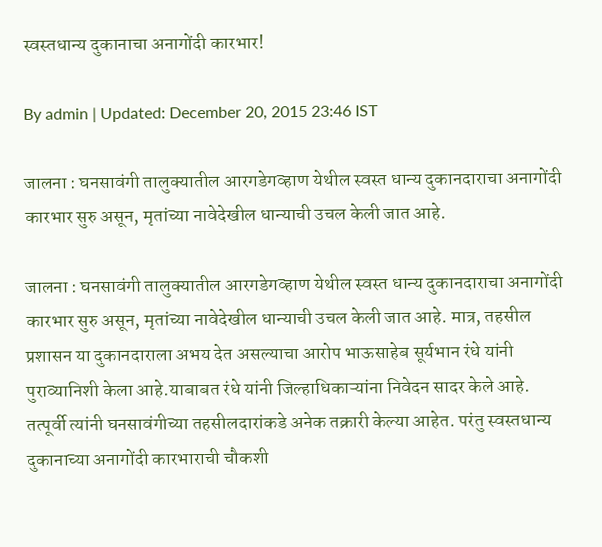स्वस्तधान्य दुकानाचा अनागोंदी कारभार!

By admin | Updated: December 20, 2015 23:46 IST

जालना : घनसावंगी तालुक्यातील आरगडेगव्हाण येथील स्वस्त धान्य दुकानदाराचा अनागोंदी कारभार सुरु असून, मृतांच्या नावेदेखील धान्याची उचल केली जात आहे.

जालना : घनसावंगी तालुक्यातील आरगडेगव्हाण येथील स्वस्त धान्य दुकानदाराचा अनागोंदी कारभार सुरु असून, मृतांच्या नावेदेखील धान्याची उचल केली जात आहे. मात्र, तहसील प्रशासन या दुकानदाराला अभय देत असल्याचा आरोप भाऊसाहेब सूर्यभान रंधे यांनी पुराव्यानिशी केला आहे.याबाबत रंधे यांनी जिल्हाधिकाऱ्यांना निवेदन सादर केले आहे. तत्पूर्वी त्यांनी घनसावंगीच्या तहसीलदारांकडे अनेक तक्रारी केल्या आहेत. परंतु स्वस्तधान्य दुकानाच्या अनागोंदी कारभाराची चौकशी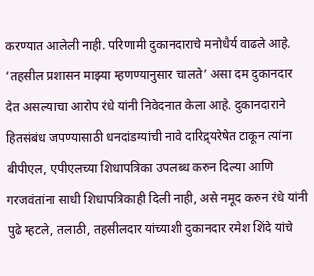करण्यात आलेली नाही. परिणामी दुकानदाराचे मनोधैर्य वाढले आहे. ‘तहसील प्रशासन माझ्या म्हणण्यानुसार चालते’ असा दम दुकानदार देत असल्याचा आरोप रंधे यांनी निवेदनात केला आहे. दुकानदाराने हितसंबंध जपण्यासाठी धनदांडग्यांची नावे दारिद्र्यरेषेत टाकून त्यांना बीपीएल, एपीएलच्या शिधापत्रिका उपलब्ध करुन दिल्या आणि गरजवंतांना साधी शिधापत्रिकाही दिली नाही, असे नमूद करुन रंधे यांनी पुढे म्हटले, तलाठी, तहसीलदार यांच्याशी दुकानदार रमेश शिंदे यांचे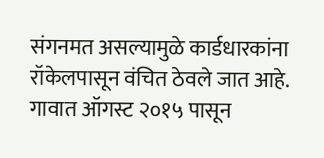संगनमत असल्यामुळे कार्डधारकांना रॉकेलपासून वंचित ठेवले जात आहे. गावात ऑगस्ट २०१५ पासून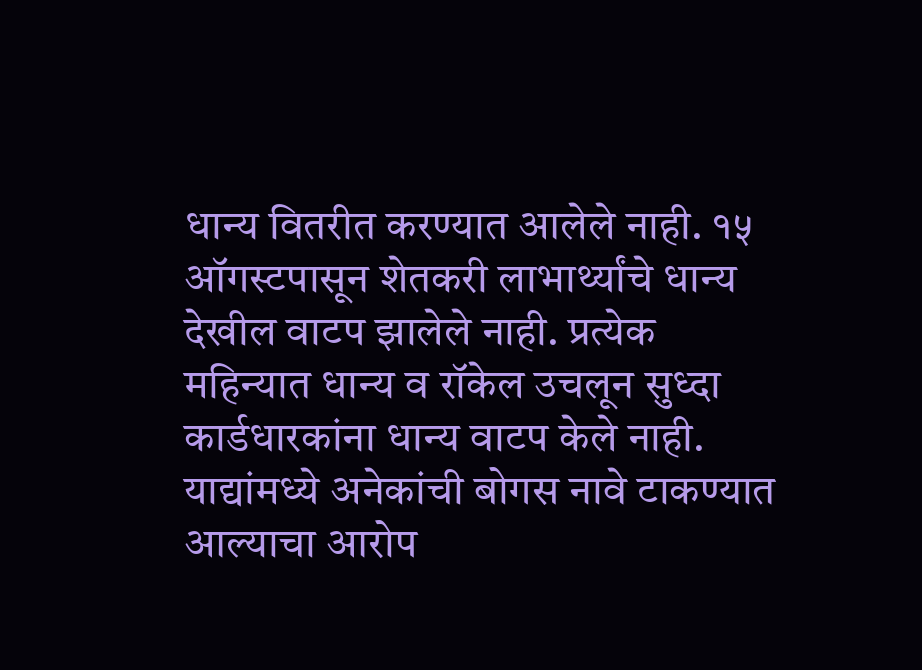धान्य वितरीत करण्यात आलेले नाही. १५ ऑगस्टपासून शेतकरी लाभार्थ्यांचे धान्य देखील वाटप झालेले नाही. प्रत्येक महिन्यात धान्य व रॉकेल उचलून सुध्दा कार्डधारकांना धान्य वाटप केले नाही. याद्यांमध्ये अनेकांची बोगस नावे टाकण्यात आल्याचा आरोप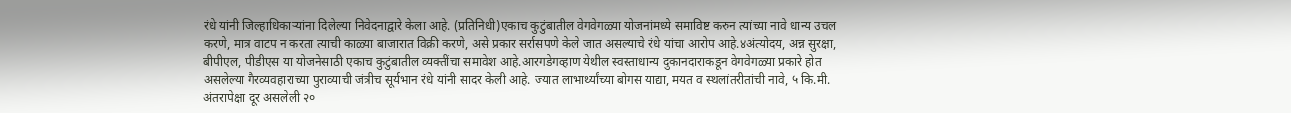रंधे यांनी जिल्हाधिकाऱ्यांना दिलेल्या निवेदनाद्वारे केला आहे. (प्रतिनिधी)एकाच कुटुंबातील वेगवेगळ्या योजनांमध्ये समाविष्ट करुन त्यांच्या नावे धान्य उचल करणे, मात्र वाटप न करता त्याची काळ्या बाजारात विक्री करणे, असे प्रकार सर्रासपणे केले जात असल्याचे रंधे यांचा आरोप आहे.४अंत्योदय, अन्न सुरक्षा, बीपीएल, पीडीएस या योजनेसाठी एकाच कुटुंबातील व्यक्तींचा समावेश आहे.आरगडेगव्हाण येथील स्वस्ताधान्य दुकानदाराकडून वेगवेगळ्या प्रकारे होत असलेल्या गैरव्यवहाराच्या पुराव्याची जंत्रीच सूर्यभान रंधे यांनी सादर केली आहे. ज्यात लाभार्थ्यांच्या बोगस याद्या, मयत व स्थलांतरीतांची नावे, ५ कि.मी. अंतरापेक्षा दूर असलेली २०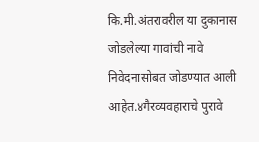कि.मी.अंतरावरील या दुकानास जोडलेल्या गावांची नावे निवेदनासोबत जोडण्यात आली आहेत.४गैरव्यवहाराचे पुरावे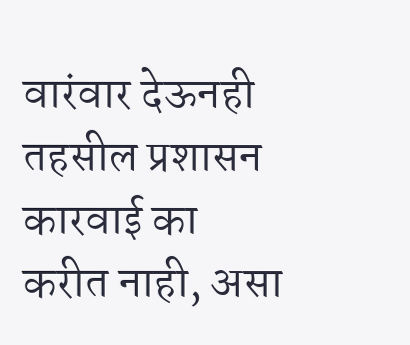वारंवार देऊनही तहसील प्रशासन कारवाई का करीत नाही, असा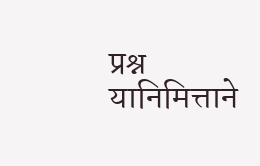प्रश्न यानिमित्ताने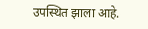उपस्थित झाला आहे.